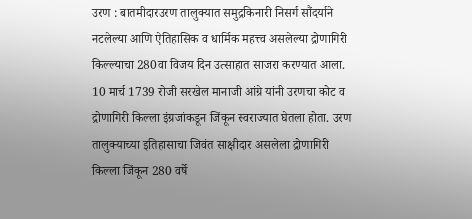उरण : बातमीदारउरण तालुक्यात समुद्रकिनारी निसर्ग सौंदर्याने नटलेल्या आणि ऐतिहासिक व धार्मिक महत्त्व असलेल्या द्रोणागिरी किल्ल्याचा 280वा विजय दिन उत्साहात साजरा करण्यात आला. 10 मार्च 1739 रोजी सरखेल मानाजी आंग्रे यांनी उरणचा कोट व द्रोणागिरी किल्ला इंग्रजांकडून जिंकून स्वराज्यात घेतला होता. उरण तालुक्याच्या इतिहासाचा जिवंत साक्षीदार असलेला द्रोणागिरी किल्ला जिंकून 280 वर्षे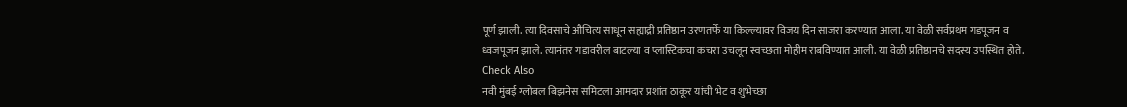पूर्ण झाली. त्या दिवसाचे औचित्य साधून सह्याद्री प्रतिष्ठान उरणतर्फे या किल्ल्यावर विजय दिन साजरा करण्यात आला. या वेळी सर्वप्रथम गडपूजन व ध्वजपूजन झाले. त्यानंतर गडावरील बाटल्या व प्लास्टिकचा कचरा उचलून स्वच्छता मोहीम राबविण्यात आली. या वेळी प्रतिष्ठानचे सदस्य उपस्थित होते.
Check Also
नवी मुंबई ग्लोबल बिझनेस समिटला आमदार प्रशांत ठाकूर यांची भेट व शुभेच्छा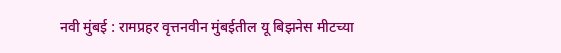नवी मुंबई : रामप्रहर वृत्तनवीन मुंबईतील यू बिझनेस मीटच्या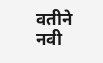वतीने नवी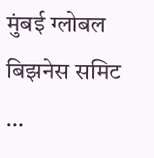मुंबई ग्लोबल बिझनेस समिट …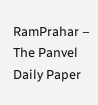RamPrahar – The Panvel Daily Paper